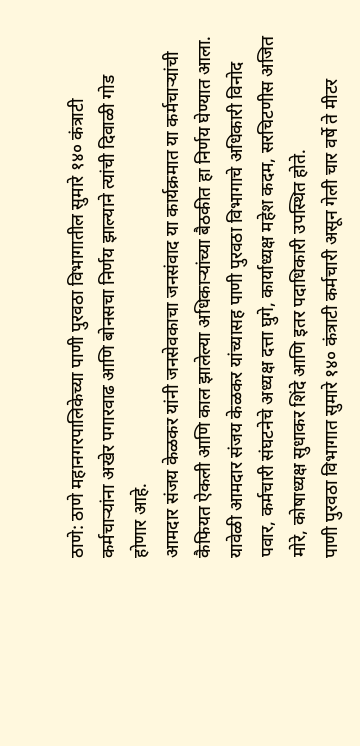ठाणे: ठाणे महानगरपालिकेच्या पाणी पुरवठा विभागातील सुमारे १४० कंत्राटी कर्मचाऱ्यांना अखेर पगारवाढ आणि बोनसचा निर्णय झाल्याने त्यांची दिवाळी गोड होणार आहे.
आमदार संजय केळकर यांनी जनसेवकाचा जनसंवाद या कार्यक्रमात या कर्मचाऱ्यांची कैफियत ऐकली आणि काल झालेल्या अधिकाऱ्यांच्या बैठकीत हा निर्णय घेण्यात आला. यावेळी आमदार संजय केळकर यांच्यासह पाणी पुरवठा विभागाचे अधिकारी विनोद पवार, कर्मचारी संघटनेचे अध्यक्ष दत्ता घुगे, कार्याध्यक्ष महेश कदम, सरचिटणीस अजित मोरे, कोषाध्यक्ष सुधाकर शिंदे आणि इतर पदाधिकारी उपस्थित होते.
पाणी पुरवठा विभागात सुमारे १४० कंत्राटी कर्मचारी असून गेली चार वर्षे ते मीटर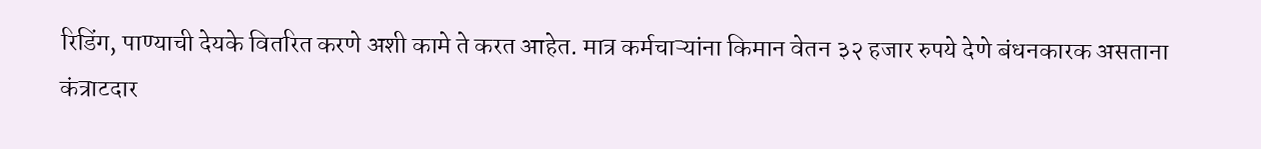रिडिंग, पाण्याची देयके वितरित करणे अशी कामे ते करत आहेत. मात्र कर्मचाऱ्यांना किमान वेतन ३२ हजार रुपये देणे बंधनकारक असताना कंत्राटदार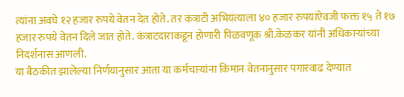त्यांना अवघे १२ हजार रुपये वेतन देत होते. तर कंत्राटी अभियंत्याला ४० हजार रुपयांऐवजी फक्त १५ ते १७ हजार रुपये वेतन दिले जात होते. कंत्राटदाराकडून होणारी पिळवणूक श्री.केळकर यांनी अधिकाऱ्यांच्या निदर्शनास आणली.
या बैठकीत झालेल्या निर्णयानुसार आता या कर्मचाऱ्यांना किमान वेतनानुसार पगारवाढ देण्यात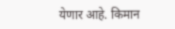येणार आहे. किमान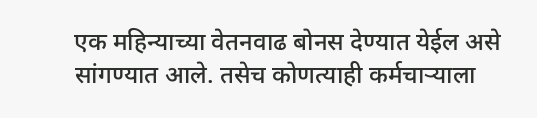एक महिन्याच्या वेतनवाढ बोनस देण्यात येईल असे सांगण्यात आले. तसेच कोणत्याही कर्मचाऱ्याला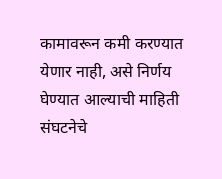कामावरून कमी करण्यात येणार नाही, असे निर्णय घेण्यात आल्याची माहिती संघटनेचे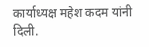कार्याध्यक्ष महेश कदम यांनी दिली.